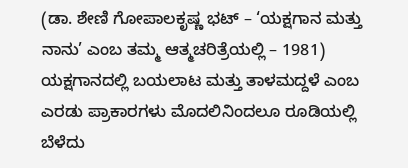(ಡಾ. ಶೇಣಿ ಗೋಪಾಲಕೃಷ್ಣ ಭಟ್ – ‘ಯಕ್ಷಗಾನ ಮತ್ತು ನಾನು’ ಎಂಬ ತಮ್ಮ ಆತ್ಮಚರಿತ್ರೆಯಲ್ಲಿ – 1981)
ಯಕ್ಷಗಾನದಲ್ಲಿ ಬಯಲಾಟ ಮತ್ತು ತಾಳಮದ್ದಳೆ ಎಂಬ ಎರಡು ಪ್ರಾಕಾರಗಳು ಮೊದಲಿನಿಂದಲೂ ರೂಡಿಯಲ್ಲಿ ಬೆಳೆದು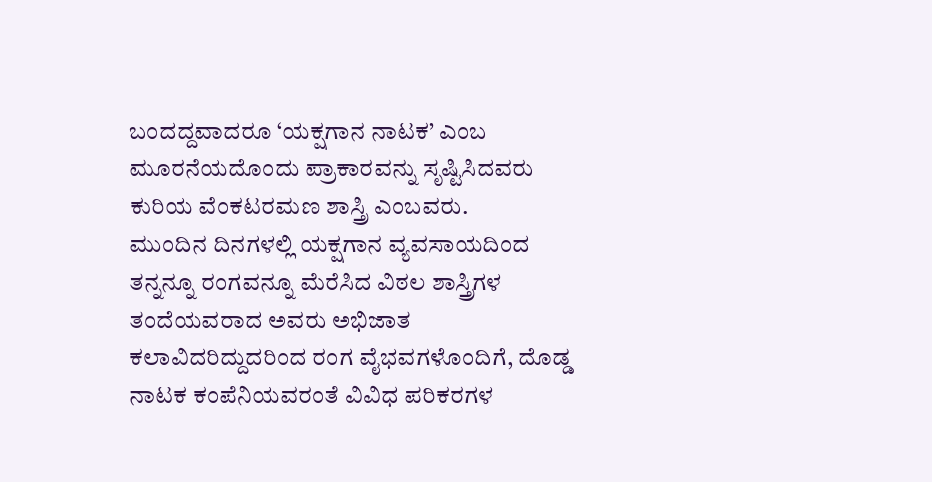ಬಂದದ್ದವಾದರೂ ‘ಯಕ್ಷಗಾನ ನಾಟಕ’ ಎಂಬ ಮೂರನೆಯದೊಂದು ಪ್ರಾಕಾರವನ್ನು ಸೃಷ್ಟಿಸಿದವರು ಕುರಿಯ ವೆಂಕಟರಮಣ ಶಾಸ್ತ್ರಿ ಎಂಬವರು.
ಮುಂದಿನ ದಿನಗಳಲ್ಲಿ ಯಕ್ಷಗಾನ ವ್ಯವಸಾಯದಿಂದ ತನ್ನನ್ನೂ ರಂಗವನ್ನೂ ಮೆರೆಸಿದ ವಿಠಲ ಶಾಸ್ತ್ರಿಗಳ ತಂದೆಯವರಾದ ಅವರು ಅಭಿಜಾತ ಕಲಾವಿದರಿದ್ದುದರಿಂದ ರಂಗ ವೈಭವಗಳೊಂದಿಗೆ, ದೊಡ್ಡ ನಾಟಕ ಕಂಪೆನಿಯವರಂತೆ ವಿವಿಧ ಪರಿಕರಗಳ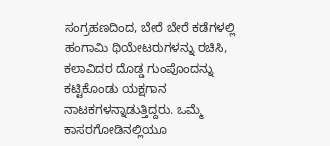ಸಂಗ್ರಹಣದಿಂದ, ಬೇರೆ ಬೇರೆ ಕಡೆಗಳಲ್ಲಿ ಹಂಗಾಮಿ ಥಿಯೇಟರುಗಳನ್ನು ರಚಿಸಿ, ಕಲಾವಿದರ ದೊಡ್ಡ ಗುಂಪೊಂದನ್ನು ಕಟ್ಟಿಕೊಂಡು ಯಕ್ಷಗಾನ ನಾಟಕಗಳನ್ನಾಡುತ್ತಿದ್ದರು. ಒಮ್ಮೆ ಕಾಸರಗೋಡಿನಲ್ಲಿಯೂ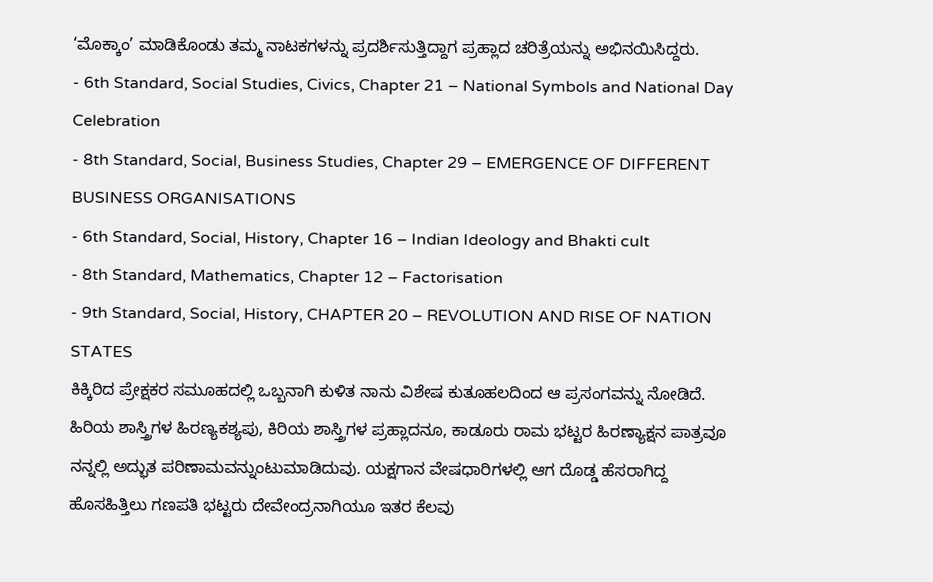‘ಮೊಕ್ಕಾಂ’ ಮಾಡಿಕೊಂಡು ತಮ್ಮ ನಾಟಕಗಳನ್ನು ಪ್ರದರ್ಶಿಸುತ್ತಿದ್ದಾಗ ಪ್ರಹ್ಲಾದ ಚರಿತ್ರೆಯನ್ನು ಅಭಿನಯಿಸಿದ್ದರು.
- 6th Standard, Social Studies, Civics, Chapter 21 – National Symbols and National Day Celebration
- 8th Standard, Social, Business Studies, Chapter 29 – EMERGENCE OF DIFFERENT BUSINESS ORGANISATIONS
- 6th Standard, Social, History, Chapter 16 – Indian Ideology and Bhakti cult
- 8th Standard, Mathematics, Chapter 12 – Factorisation
- 9th Standard, Social, History, CHAPTER 20 – REVOLUTION AND RISE OF NATION STATES
ಕಿಕ್ಕಿರಿದ ಪ್ರೇಕ್ಷಕರ ಸಮೂಹದಲ್ಲಿ ಒಬ್ಬನಾಗಿ ಕುಳಿತ ನಾನು ವಿಶೇಷ ಕುತೂಹಲದಿಂದ ಆ ಪ್ರಸಂಗವನ್ನು ನೋಡಿದೆ. ಹಿರಿಯ ಶಾಸ್ತ್ರಿಗಳ ಹಿರಣ್ಯಕಶ್ಯಪು, ಕಿರಿಯ ಶಾಸ್ತ್ರಿಗಳ ಪ್ರಹ್ಲಾದನೂ, ಕಾಡೂರು ರಾಮ ಭಟ್ಟರ ಹಿರಣ್ಯಾಕ್ಷನ ಪಾತ್ರವೂ ನನ್ನಲ್ಲಿ ಅದ್ಭುತ ಪರಿಣಾಮವನ್ನುಂಟುಮಾಡಿದುವು. ಯಕ್ಷಗಾನ ವೇಷಧಾರಿಗಳಲ್ಲಿ ಆಗ ದೊಡ್ಡ ಹೆಸರಾಗಿದ್ದ ಹೊಸಹಿತ್ತಿಲು ಗಣಪತಿ ಭಟ್ಟರು ದೇವೇಂದ್ರನಾಗಿಯೂ ಇತರ ಕೆಲವು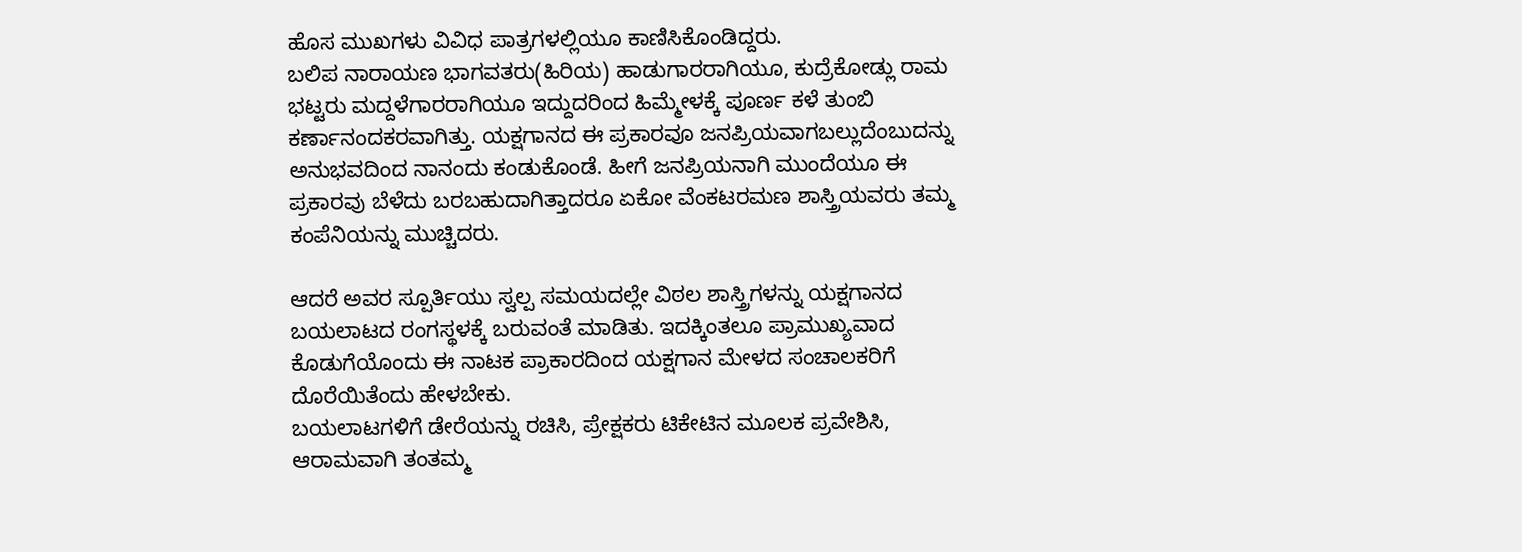ಹೊಸ ಮುಖಗಳು ವಿವಿಧ ಪಾತ್ರಗಳಲ್ಲಿಯೂ ಕಾಣಿಸಿಕೊಂಡಿದ್ದರು.
ಬಲಿಪ ನಾರಾಯಣ ಭಾಗವತರು(ಹಿರಿಯ) ಹಾಡುಗಾರರಾಗಿಯೂ, ಕುದ್ರೆಕೋಡ್ಲು ರಾಮ ಭಟ್ಟರು ಮದ್ದಳೆಗಾರರಾಗಿಯೂ ಇದ್ದುದರಿಂದ ಹಿಮ್ಮೇಳಕ್ಕೆ ಪೂರ್ಣ ಕಳೆ ತುಂಬಿ ಕರ್ಣಾನಂದಕರವಾಗಿತ್ತು. ಯಕ್ಷಗಾನದ ಈ ಪ್ರಕಾರವೂ ಜನಪ್ರಿಯವಾಗಬಲ್ಲುದೆಂಬುದನ್ನು ಅನುಭವದಿಂದ ನಾನಂದು ಕಂಡುಕೊಂಡೆ. ಹೀಗೆ ಜನಪ್ರಿಯನಾಗಿ ಮುಂದೆಯೂ ಈ ಪ್ರಕಾರವು ಬೆಳೆದು ಬರಬಹುದಾಗಿತ್ತಾದರೂ ಏಕೋ ವೆಂಕಟರಮಣ ಶಾಸ್ತ್ರಿಯವರು ತಮ್ಮ ಕಂಪೆನಿಯನ್ನು ಮುಚ್ಚಿದರು.

ಆದರೆ ಅವರ ಸ್ಪೂರ್ತಿಯು ಸ್ವಲ್ಪ ಸಮಯದಲ್ಲೇ ವಿಠಲ ಶಾಸ್ತ್ರಿಗಳನ್ನು ಯಕ್ಷಗಾನದ ಬಯಲಾಟದ ರಂಗಸ್ಥಳಕ್ಕೆ ಬರುವಂತೆ ಮಾಡಿತು. ಇದಕ್ಕಿಂತಲೂ ಪ್ರಾಮುಖ್ಯವಾದ ಕೊಡುಗೆಯೊಂದು ಈ ನಾಟಕ ಪ್ರಾಕಾರದಿಂದ ಯಕ್ಷಗಾನ ಮೇಳದ ಸಂಚಾಲಕರಿಗೆ ದೊರೆಯಿತೆಂದು ಹೇಳಬೇಕು.
ಬಯಲಾಟಗಳಿಗೆ ಡೇರೆಯನ್ನು ರಚಿಸಿ, ಪ್ರೇಕ್ಷಕರು ಟಿಕೇಟಿನ ಮೂಲಕ ಪ್ರವೇಶಿಸಿ, ಆರಾಮವಾಗಿ ತಂತಮ್ಮ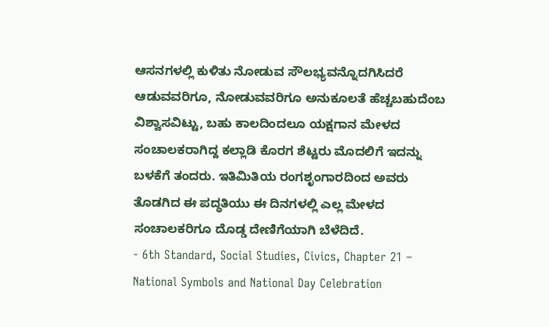ಆಸನಗಳಲ್ಲಿ ಕುಳಿತು ನೋಡುವ ಸೌಲಭ್ಯವನ್ನೊದಗಿಸಿದರೆ ಆಡುವವರಿಗೂ, ನೋಡುವವರಿಗೂ ಅನುಕೂಲತೆ ಹೆಚ್ಚಬಹುದೆಂಬ ವಿಶ್ವಾಸವಿಟ್ಟು, ಬಹು ಕಾಲದಿಂದಲೂ ಯಕ್ಷಗಾನ ಮೇಳದ ಸಂಚಾಲಕರಾಗಿದ್ದ ಕಲ್ಲಾಡಿ ಕೊರಗ ಶೆಟ್ಟರು ಮೊದಲಿಗೆ ಇದನ್ನು ಬಳಕೆಗೆ ತಂದರು. ಇತಿಮಿತಿಯ ರಂಗಶೃಂಗಾರದಿಂದ ಅವರು ತೊಡಗಿದ ಈ ಪದ್ಧತಿಯು ಈ ದಿನಗಳಲ್ಲಿ ಎಲ್ಲ ಮೇಳದ ಸಂಚಾಲಕರಿಗೂ ದೊಡ್ಡ ದೇಣಿಗೆಯಾಗಿ ಬೆಳೆದಿದೆ.
- 6th Standard, Social Studies, Civics, Chapter 21 – National Symbols and National Day Celebration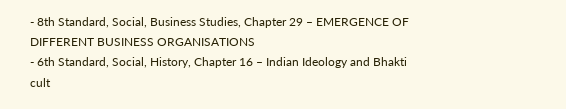- 8th Standard, Social, Business Studies, Chapter 29 – EMERGENCE OF DIFFERENT BUSINESS ORGANISATIONS
- 6th Standard, Social, History, Chapter 16 – Indian Ideology and Bhakti cult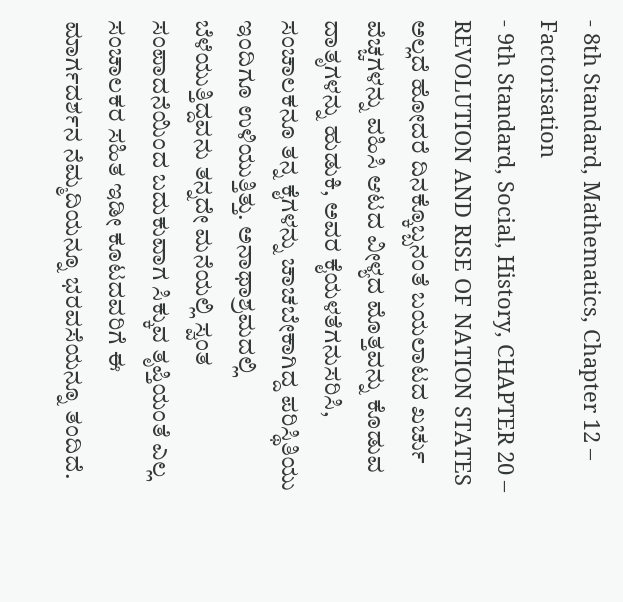- 8th Standard, Mathematics, Chapter 12 – Factorisation
- 9th Standard, Social, History, CHAPTER 20 – REVOLUTION AND RISE OF NATION STATES
ಅಲ್ಲದೆ ಹೋದರೆ ದಿನಕ್ಕೊಬ್ಬನಂತೆ ಬಯಲಾಟದ ಖರ್ಚು ವೆಚ್ಚಗಳನ್ನು ವಹಿಸಿ ಆಟದ ವೀಳ್ಯದ ಮೊತ್ತವನ್ನು ಕೊಡುವ ದಾತೃಗಳನ್ನು ಹುಡುಕಿ, ಅವರ ಕೈಯಳತೆಗನುಸರಿಸಿ, ಸಂಚಾಲಕನೂ ತನ್ನ ಕೈಗಳನ್ನು ಚಾಚಬೇಕಾಗಿದ್ದ ಪರಿಸ್ಥಿತಿಯು ಇಂದಿಗೂ ಉಳಿಯುತ್ತಿತ್ತು. ಅನಾಥಾಶ್ರಮದಲ್ಲಿ ಬೆಳೆಯುತ್ತಿದ್ದವನು ತನ್ನದೇ ಮನೆಯಲ್ಲಿ ಸ್ವಂತ ಸಂಪಾದನೆಯಿಂದ ಬದುಕುವಾಗ ಸಿಕ್ಕುವ ತೃಪ್ತಿಯಂತೆ ಎಲ್ಲ ಸಂಚಾಲಕರ ಸಹಿತ ಇಡೀ ಕೂಟದವರಿಗೆ ಈ ಮಾರ್ಗದರ್ಶನ ನೆಮ್ಮದಿಯನ್ನೂ ಭರವಸೆಯನ್ನೂ ತಂದಿದೆ.